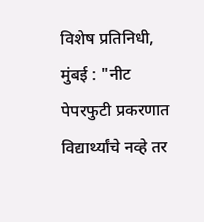विशेष प्रतिनिधी, मुंबई : "नीट पेपरफुटी प्रकरणात विद्यार्थ्यांचे नव्हे तर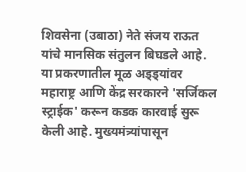शिवसेना (उबाठा) नेते संजय राऊत यांचे मानसिक संतुलन बिघडले आहे. या प्रकरणातील मूळ अड्ड्यांवर महाराष्ट्र आणि केंद्र सरकारने 'सर्जिकल स्ट्राईक' करून कडक कारवाई सुरू केली आहे. मुख्यमंत्र्यांपासून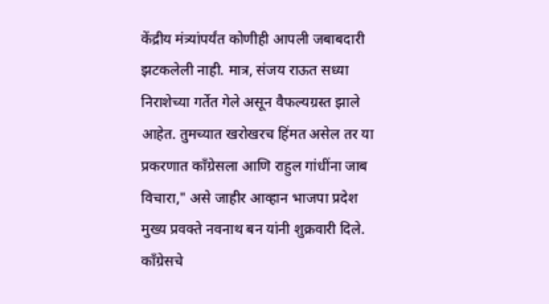केंद्रीय मंत्र्यांपर्यंत कोणीही आपली जबाबदारी झटकलेली नाही. मात्र, संजय राऊत सध्या निराशेच्या गर्तेत गेले असून वैफल्यग्रस्त झाले आहेत. तुमच्यात खरोखरच हिंमत असेल तर या प्रकरणात काँग्रेसला आणि राहुल गांधींना जाब विचारा," असे जाहीर आव्हान भाजपा प्रदेश मुख्य प्रवक्ते नवनाथ बन यांनी शुक्रवारी दिले.
काँग्रेसचे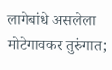लागेबांधे असलेला मोटेगावकर तुरुंगात;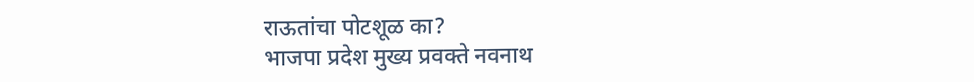राऊतांचा पोटशूळ का?
भाजपा प्रदेश मुख्य प्रवक्ते नवनाथ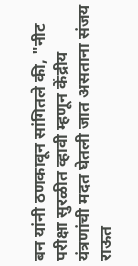बन यांनी ठणकावून सांगितले की, "नीट परीक्षा सुरळीत व्हावी म्हणून केंद्रीय यंत्रणांची मदत घेतली जात असताना संजय राऊत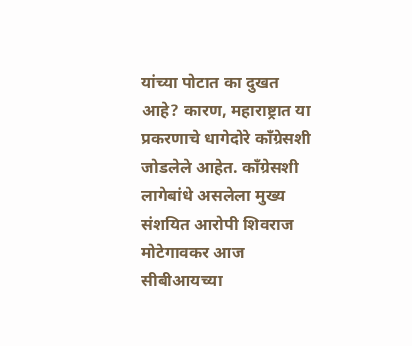यांच्या पोटात का दुखत आहे? कारण, महाराष्ट्रात या प्रकरणाचे धागेदोरे काँग्रेसशी जोडलेले आहेत. काँग्रेसशी लागेबांधे असलेला मुख्य संशयित आरोपी शिवराज मोटेगावकर आज सीबीआयच्या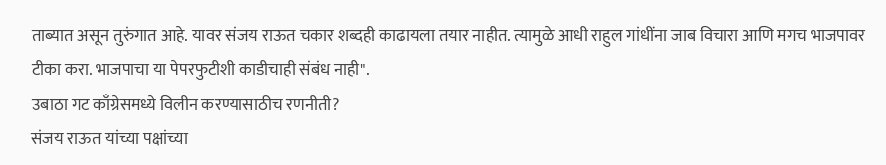ताब्यात असून तुरुंगात आहे. यावर संजय राऊत चकार शब्दही काढायला तयार नाहीत. त्यामुळे आधी राहुल गांधींना जाब विचारा आणि मगच भाजपावर टीका करा. भाजपाचा या पेपरफुटीशी काडीचाही संबंध नाही".
उबाठा गट काँग्रेसमध्ये विलीन करण्यासाठीच रणनीती?
संजय राऊत यांच्या पक्षांच्या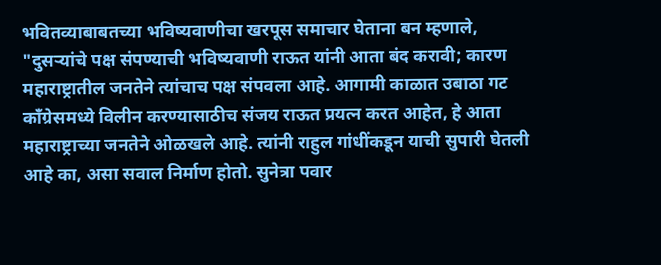भवितव्याबाबतच्या भविष्यवाणीचा खरपूस समाचार घेताना बन म्हणाले, "दुसऱ्यांचे पक्ष संपण्याची भविष्यवाणी राऊत यांनी आता बंद करावी; कारण महाराष्ट्रातील जनतेने त्यांचाच पक्ष संपवला आहे. आगामी काळात उबाठा गट काँग्रेसमध्ये विलीन करण्यासाठीच संजय राऊत प्रयत्न करत आहेत, हे आता महाराष्ट्राच्या जनतेने ओळखले आहे. त्यांनी राहुल गांधींकडून याची सुपारी घेतली आहे का, असा सवाल निर्माण होतो. सुनेत्रा पवार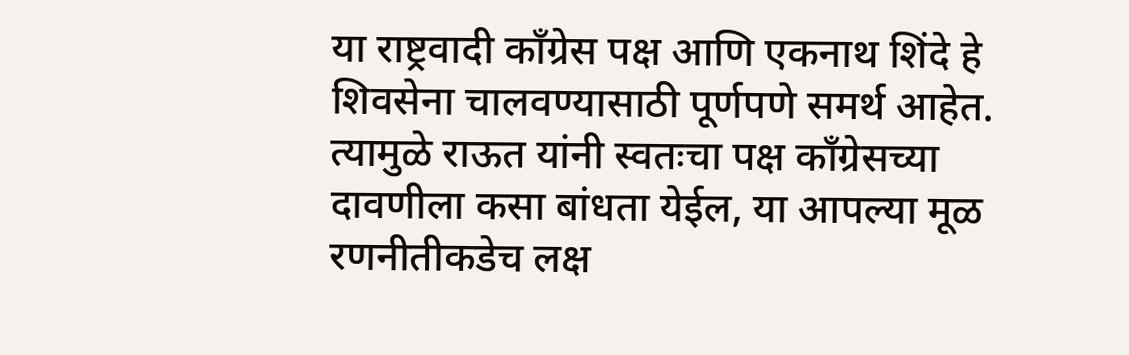या राष्ट्रवादी काँग्रेस पक्ष आणि एकनाथ शिंदे हे शिवसेना चालवण्यासाठी पूर्णपणे समर्थ आहेत. त्यामुळे राऊत यांनी स्वतःचा पक्ष काँग्रेसच्या दावणीला कसा बांधता येईल, या आपल्या मूळ रणनीतीकडेच लक्ष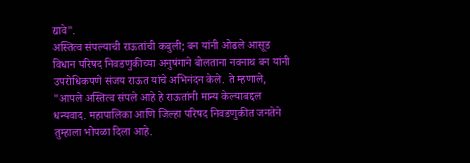द्यावे".
अस्तित्व संपल्याची राऊतांची कबुली; बन यांनी ओढले आसूड
विधान परिषद निवडणुकीच्या अनुषंगाने बोलताना नवनाथ बन यांनी उपरोधिकपणे संजय राऊत यांचे अभिनंदन केले. ते म्हणाले, "आपले अस्तित्व संपले आहे हे राऊतांनी मान्य केल्याबद्दल धन्यवाद. महापालिका आणि जिल्हा परिषद निवडणुकीत जनतेने तुम्हाला भोपळा दिला आहे.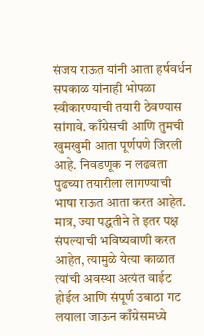संजय राऊत यांनी आता हर्षवर्धन सपकाळ यांनाही भोपळा स्वीकारण्याची तयारी ठेवण्यास सांगावे. काँग्रेसची आणि तुमची खुमखुमी आता पूर्णपणे जिरली आहे. निवडणूक न लढवता पुढच्या तयारीला लागण्याची भाषा राऊत आता करत आहेत. मात्र, ज्या पद्धतीने ते इतर पक्ष संपल्याची भविष्यवाणी करत आहेत, त्यामुळे येत्या काळात त्यांची अवस्था अत्यंत वाईट होईल आणि संपूर्ण उबाठा गट लयाला जाऊन काँग्रेसमध्ये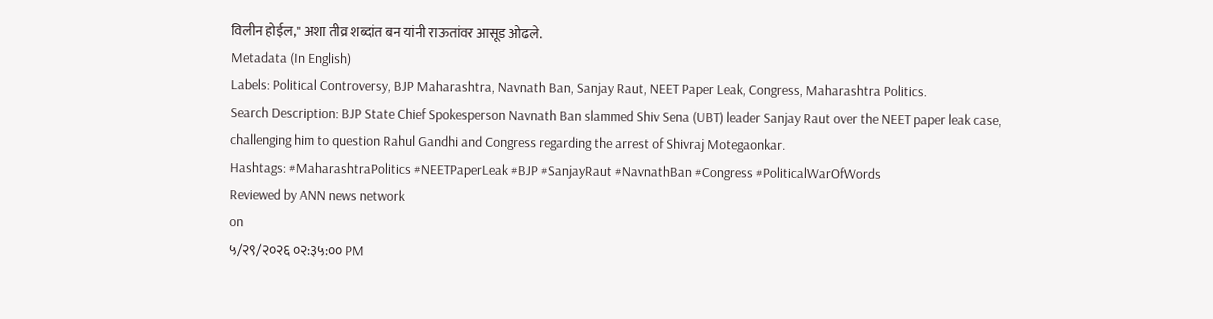विलीन होईल," अशा तीव्र शब्दांत बन यांनी राऊतांवर आसूड ओढले.
Metadata (In English)
Labels: Political Controversy, BJP Maharashtra, Navnath Ban, Sanjay Raut, NEET Paper Leak, Congress, Maharashtra Politics.
Search Description: BJP State Chief Spokesperson Navnath Ban slammed Shiv Sena (UBT) leader Sanjay Raut over the NEET paper leak case, challenging him to question Rahul Gandhi and Congress regarding the arrest of Shivraj Motegaonkar.
Hashtags: #MaharashtraPolitics #NEETPaperLeak #BJP #SanjayRaut #NavnathBan #Congress #PoliticalWarOfWords
Reviewed by ANN news network
on
५/२९/२०२६ ०२:३५:०० PM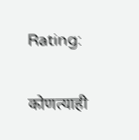Rating:

कोणत्याही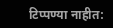टिप्पण्या नाहीत: